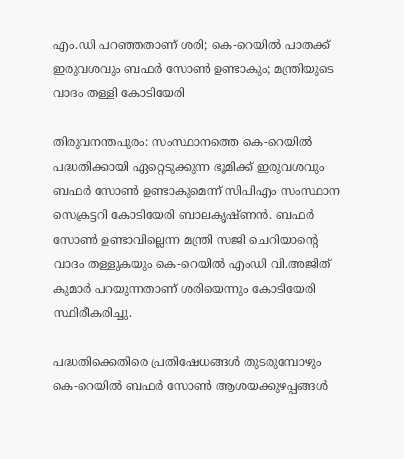എം.ഡി പറഞ്ഞതാണ് ശരി; കെ-റെയില്‍ പാതക്ക് ഇരുവശവും ബഫര്‍ സോണ്‍ ഉണ്ടാകും; മന്ത്രിയുടെ വാദം തള്ളി കോടിയേരി

തിരുവനന്തപുരം: സംസ്ഥാനത്തെ കെ-റെയില്‍ പദ്ധതിക്കായി ഏറ്റെടുക്കുന്ന ഭൂമിക്ക് ഇരുവശവും ബഫര്‍ സോണ്‍ ഉണ്ടാകുമെന്ന് സിപിഎം സംസ്ഥാന സെക്രട്ടറി കോടിയേരി ബാലകൃഷ്ണന്‍. ബഫര്‍ സോണ്‍ ഉണ്ടാവില്ലെന്ന മന്ത്രി സജി ചെറിയാന്റെ വാദം തള്ളുകയും കെ-റെയില്‍ എംഡി വി.അജിത് കുമാര്‍ പറയുന്നതാണ് ശരിയെന്നും കോടിയേരി സ്ഥിരീകരിച്ചു.

പദ്ധതിക്കെതിരെ പ്രതിഷേധങ്ങള്‍ തുടരുമ്പോഴും കെ-റെയില്‍ ബഫര്‍ സോണ്‍ ആശയക്കുഴപ്പങ്ങള്‍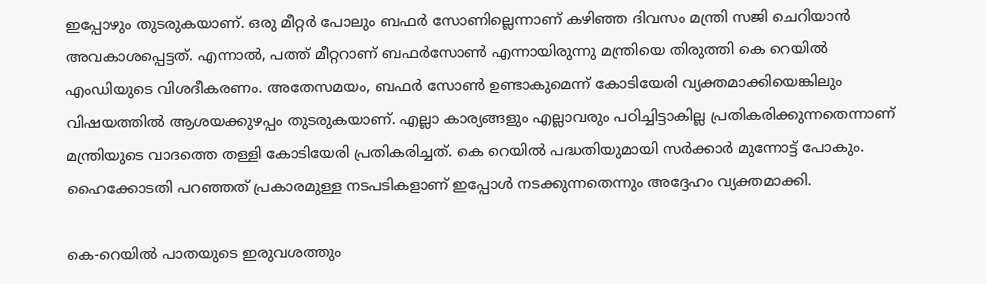ഇപ്പോഴും തുടരുകയാണ്. ഒരു മീറ്റര്‍ പോലും ബഫര്‍ സോണില്ലെന്നാണ് കഴിഞ്ഞ ദിവസം മന്ത്രി സജി ചെറിയാന്‍ അവകാശപ്പെട്ടത്. എന്നാല്‍, പത്ത് മീറ്ററാണ് ബഫര്‍സോണ്‍ എന്നായിരുന്നു മന്ത്രിയെ തിരുത്തി കെ റെയില്‍ എംഡിയുടെ വിശദീകരണം. അതേസമയം, ബഫര്‍ സോണ്‍ ഉണ്ടാകുമെന്ന് കോടിയേരി വ്യക്തമാക്കിയെങ്കിലും വിഷയത്തില്‍ ആശയക്കുഴപ്പം തുടരുകയാണ്. എല്ലാ കാര്യങ്ങളും എല്ലാവരും പഠിച്ചിട്ടാകില്ല പ്രതികരിക്കുന്നതെന്നാണ് മന്ത്രിയുടെ വാദത്തെ തള്ളി കോടിയേരി പ്രതികരിച്ചത്. കെ റെയില്‍ പദ്ധതിയുമായി സര്‍ക്കാര്‍ മുന്നോട്ട് പോകും. ഹൈക്കോടതി പറഞ്ഞത് പ്രകാരമുള്ള നടപടികളാണ് ഇപ്പോള്‍ നടക്കുന്നതെന്നും അദ്ദേഹം വ്യക്തമാക്കി.

കെ-റെയില്‍ പാതയുടെ ഇരുവശത്തും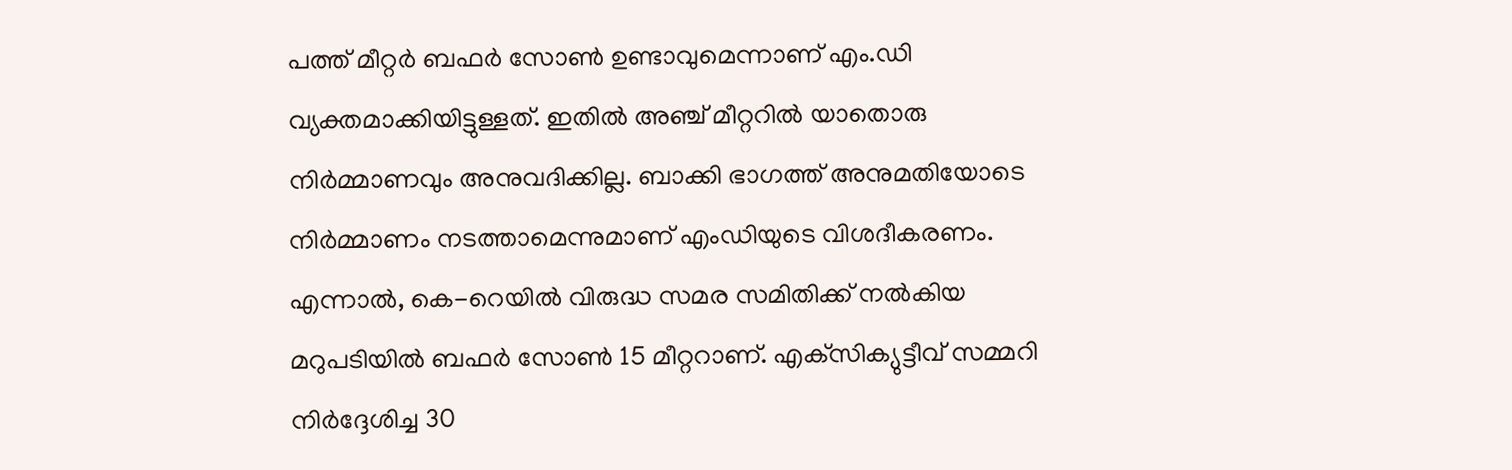പത്ത് മീറ്റര്‍ ബഫര്‍ സോണ്‍ ഉണ്ടാവുമെന്നാണ് എം.ഡി വ്യക്തമാക്കിയിട്ടുള്ളത്. ഇതില്‍ അഞ്ച് മീറ്ററില്‍ യാതൊരു നിര്‍മ്മാണവും അനുവദിക്കില്ല. ബാക്കി ഭാഗത്ത് അനുമതിയോടെ നിര്‍മ്മാണം നടത്താമെന്നുമാണ് എംഡിയുടെ വിശദീകരണം. എന്നാല്‍, കെ-റെയില്‍ വിരുദ്ധ സമര സമിതിക്ക് നല്‍കിയ മറുപടിയില്‍ ബഫര്‍ സോണ്‍ 15 മീറ്ററാണ്. എക്‌സിക്യുട്ടീവ് സമ്മറി നിര്‍ദ്ദേശിച്ച 30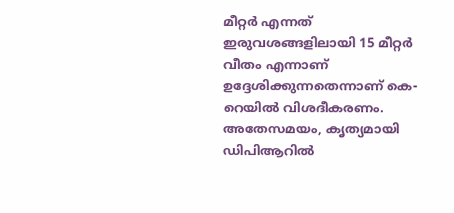മീറ്റര്‍ എന്നത് ഇരുവശങ്ങളിലായി 15 മീറ്റര്‍ വീതം എന്നാണ് ഉദ്ദേശിക്കുന്നതെന്നാണ് കെ-റെയില്‍ വിശദീകരണം. അതേസമയം, കൃത്യമായി ഡിപിആറില്‍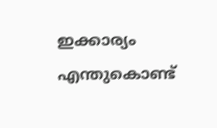ഇക്കാര്യം എന്തുകൊണ്ട്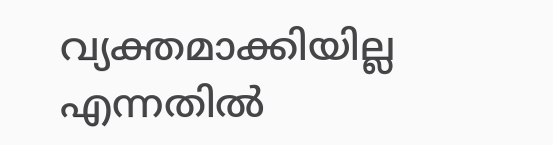വ്യക്തമാക്കിയില്ല എന്നതില്‍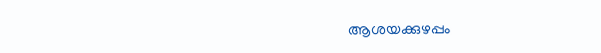ആശയക്കുഴപ്പം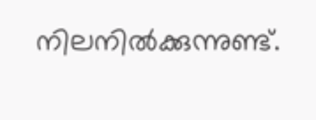നിലനില്‍ക്കുന്നുണ്ട്.